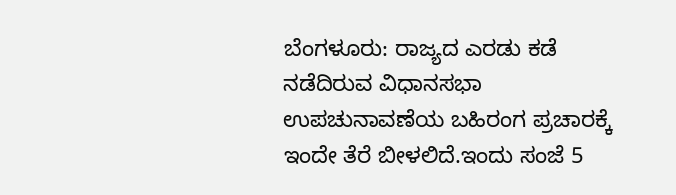ಬೆಂಗಳೂರು: ರಾಜ್ಯದ ಎರಡು ಕಡೆ ನಡೆದಿರುವ ವಿಧಾನಸಭಾ ಉಪಚುನಾವಣೆಯ ಬಹಿರಂಗ ಪ್ರಚಾರಕ್ಕೆ ಇಂದೇ ತೆರೆ ಬೀಳಲಿದೆ.ಇಂದು ಸಂಜೆ 5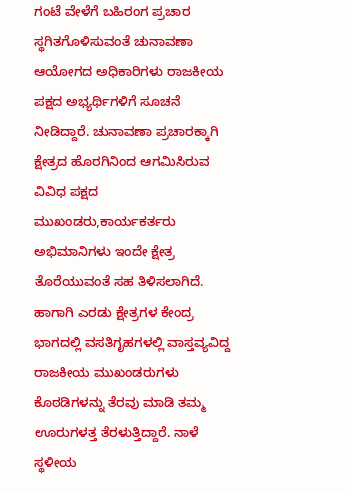ಗಂಟೆ ವೇಳೆಗೆ ಬಹಿರಂಗ ಪ್ರಚಾರ ಸ್ಥಗಿತಗೊಳಿಸುವಂತೆ ಚುನಾವಣಾ ಆಯೋಗದ ಅಧಿಕಾರಿಗಳು ರಾಜಕೀಯ ಪಕ್ಷದ ಅಭ್ಯರ್ಥಿಗಳಿಗೆ ಸೂಚನೆ ನೀಡಿದ್ದಾರೆ. ಚುನಾವಣಾ ಪ್ರಚಾರಕ್ಕಾಗಿ ಕ್ಷೇತ್ರದ ಹೊರಗಿನಿಂದ ಆಗಮಿಸಿರುವ ವಿವಿಧ ಪಕ್ಷದ ಮುಖಂಡರು,ಕಾರ್ಯಕರ್ತರು ಅಭಿಮಾನಿಗಳು ಇಂದೇ ಕ್ಷೇತ್ರ ತೊರೆಯುವಂತೆ ಸಹ ತಿಳಿಸಲಾಗಿದೆ. ಹಾಗಾಗಿ ಎರಡು ಕ್ಷೇತ್ರಗಳ ಕೇಂದ್ರ ಭಾಗದಲ್ಲಿ ವಸತಿಗೃಹಗಳಲ್ಲಿ ವಾಸ್ತವ್ಯವಿದ್ದ ರಾಜಕೀಯ ಮುಖಂಡರುಗಳು ಕೊಠಡಿಗಳನ್ನು ತೆರವು ಮಾಡಿ ತಮ್ಮ ಊರುಗಳತ್ತ ತೆರಳುತ್ತಿದ್ದಾರೆ. ನಾಳೆ ಸ್ಥಳೀಯ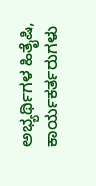ಅಭ್ಯರ್ಥಿಗಳ ಹಿತೈಷಿ, ಕಾರ್ಯಕರ್ತರುಗಳು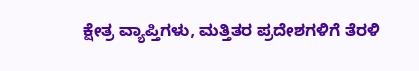ಕ್ಷೇತ್ರ ವ್ಯಾಪ್ತಿಗಳು, ಮತ್ತಿತರ ಪ್ರದೇಶಗಳಿಗೆ ತೆರಳಿ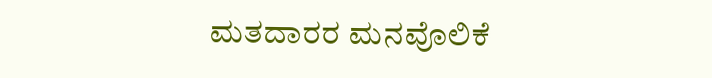ಮತದಾರರ ಮನವೊಲಿಕೆ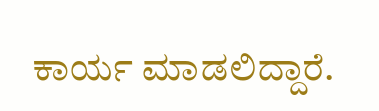ಕಾರ್ಯ ಮಾಡಲಿದ್ದಾರೆ.